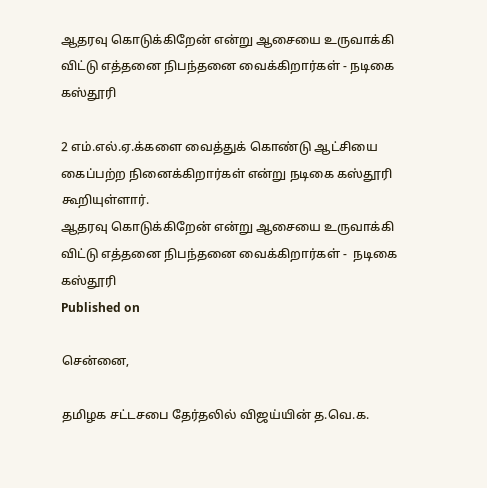ஆதரவு கொடுக்கிறேன் என்று ஆசையை உருவாக்கி விட்டு எத்தனை நிபந்தனை வைக்கிறார்கள் - நடிகை கஸ்தூரி

2 எம்.எல்.ஏ.க்களை வைத்துக் கொண்டு ஆட்சியை கைப்பற்ற நினைக்கிறார்கள் என்று நடிகை கஸ்தூரி கூறியுள்ளார்.
ஆதரவு கொடுக்கிறேன் என்று ஆசையை உருவாக்கி விட்டு எத்தனை நிபந்தனை வைக்கிறார்கள் -  நடிகை கஸ்தூரி
Published on

சென்னை,

தமிழக சட்டசபை தேர்தலில் விஜய்யின் த.வெ.க.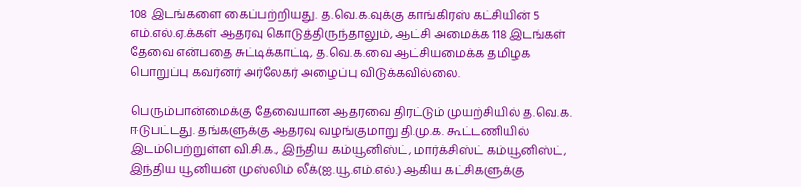108 இடங்களை கைப்பற்றியது. த.வெ.க.வுக்கு காங்கிரஸ் கட்சியின் 5 எம்.எல்.ஏ.க்கள் ஆதரவு கொடுத்திருந்தாலும், ஆட்சி அமைக்க 118 இடங்கள் தேவை என்பதை சுட்டிக்காட்டி, த.வெ.க.வை ஆட்சியமைக்க தமிழக பொறுப்பு கவர்னர் அர்லேகர் அழைப்பு விடுக்கவில்லை.

பெரும்பான்மைக்கு தேவையான ஆதரவை திரட்டும் முயற்சியில் த.வெ.க. ஈடுபட்டது. தங்களுக்கு ஆதரவு வழங்குமாறு தி.மு.க. கூட்டணியில் இடம்பெற்றுள்ள வி.சி.க., இந்திய கம்யூனிஸ்ட், மார்க்சிஸ்ட் கம்யூனிஸ்ட், இந்திய யூனியன் முஸ்லிம் லீக்(ஐ.யூ.எம்.எல்.) ஆகிய கட்சிகளுக்கு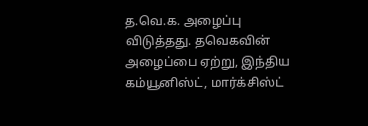த.வெ.க. அழைப்பு விடுத்தது. தவெகவின் அழைப்பை ஏற்று, இந்திய கம்யூனிஸ்ட், மார்க்சிஸ்ட்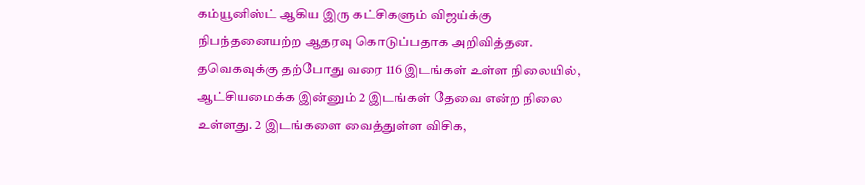கம்யூனிஸ்ட் ஆகிய இரு கட்சிகளும் விஜய்க்கு நிபந்தனையற்ற ஆதரவு கொடுப்பதாக அறிவித்தன. தவெகவுக்கு தற்போது வரை 116 இடங்கள் உள்ள நிலையில், ஆட்சியமைக்க இன்னும் 2 இடங்கள் தேவை என்ற நிலை உள்ளது. 2 இடங்களை வைத்துள்ள விசிக,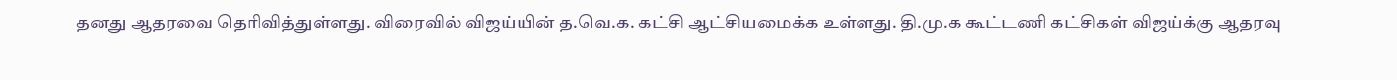தனது ஆதரவை தெரிவித்துள்ளது. விரைவில் விஜய்யின் த.வெ.க. கட்சி ஆட்சியமைக்க உள்ளது. தி.மு.க கூட்டணி கட்சிகள் விஜய்க்கு ஆதரவு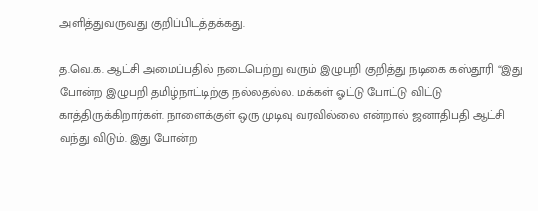அளித்துவருவது குறிப்பிடத்தக்கது.

த.வெ.க. ஆட்சி அமைப்பதில் நடைபெற்று வரும் இழுபறி குறித்து நடிகை கஸ்தூரி “இது போன்ற இழுபறி தமிழ்நாட்டிற்கு நல்லதல்ல. மக்கள் ஓட்டு போட்டு விட்டு காத்திருக்கிறார்கள். நாளைக்குள் ஒரு முடிவு வரவில்லை என்றால் ஜனாதிபதி ஆட்சி வந்து விடும். இது போன்ற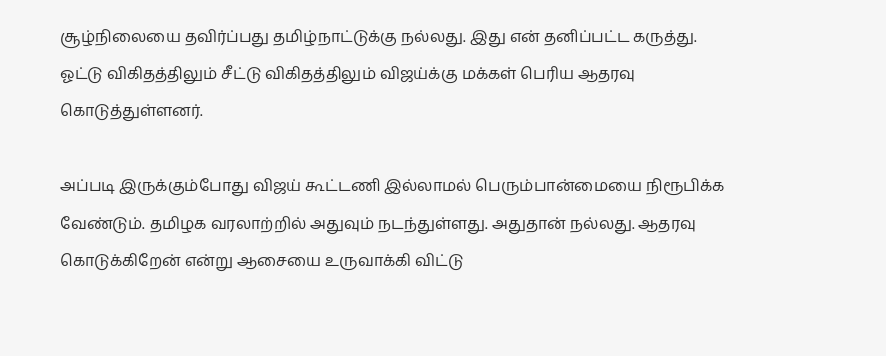சூழ்நிலையை தவிர்ப்பது தமிழ்நாட்டுக்கு நல்லது. இது என் தனிப்பட்ட கருத்து. ஓட்டு விகிதத்திலும் சீட்டு விகிதத்திலும் விஜய்க்கு மக்கள் பெரிய ஆதரவு கொடுத்துள்ளனர்.

அப்படி இருக்கும்போது விஜய் கூட்டணி இல்லாமல் பெரும்பான்மையை நிரூபிக்க வேண்டும். தமிழக வரலாற்றில் அதுவும் நடந்துள்ளது. அதுதான் நல்லது. ஆதரவு கொடுக்கிறேன் என்று ஆசையை உருவாக்கி விட்டு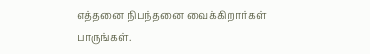எத்தனை நிபந்தனை வைக்கிறார்கள் பாருங்கள்.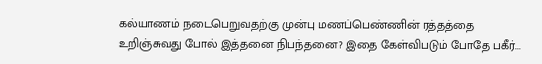கல்யாணம் நடைபெறுவதற்கு முன்பு மணப்பெண்ணின் ரத்தத்தை உறிஞ்சுவது போல் இத்தனை நிபந்தனை? இதை கேள்விபடும் போதே பகீர்...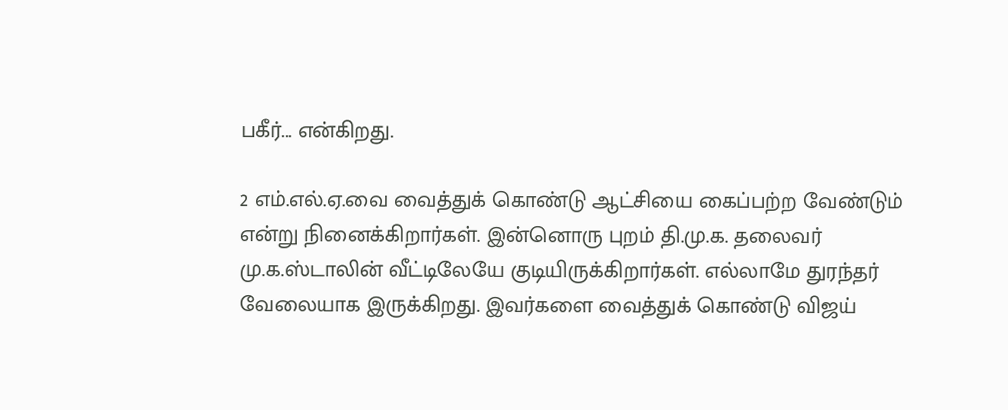பகீர்... என்கிறது.

2 எம்.எல்.ஏ.வை வைத்துக் கொண்டு ஆட்சியை கைப்பற்ற வேண்டும் என்று நினைக்கிறார்கள். இன்னொரு புறம் தி.மு.க. தலைவர் மு.க.ஸ்டாலின் வீட்டிலேயே குடியிருக்கிறார்கள். எல்லாமே துரந்தர் வேலையாக இருக்கிறது. இவர்களை வைத்துக் கொண்டு விஜய்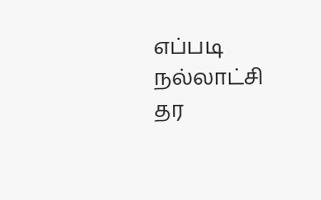எப்படி நல்லாட்சி தர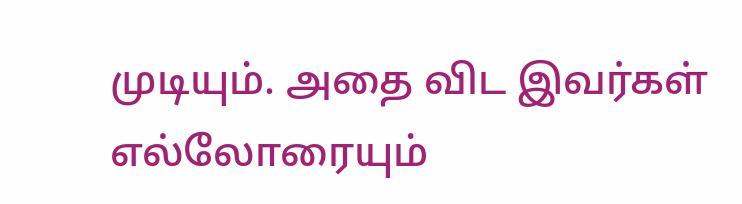முடியும். அதை விட இவர்கள் எல்லோரையும்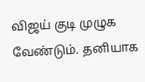விஜய் குடி முழுக வேண்டும். தனியாக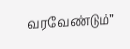வரவேண்டும்”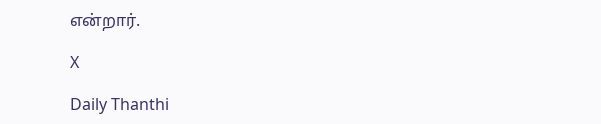என்றார்.

X

Daily Thanthi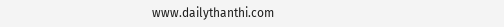www.dailythanthi.com